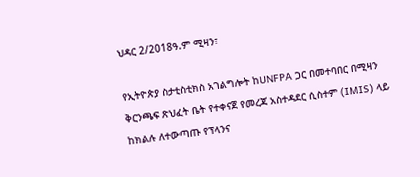ህዳር 2/2018ዓ.ም ሚዛን፣

የኢትዮጵያ ስታቲስቲክስ አገልግሎት ከUNFPA ጋር በመተባበር በሚዛን ቅርንጫፍ ጽህፈት ቤት የተቀናጀ የመረጃ አስተዳደር ሲስተም (IMIS) ላይ ከክልሉ ለተውጣጡ የፕላንና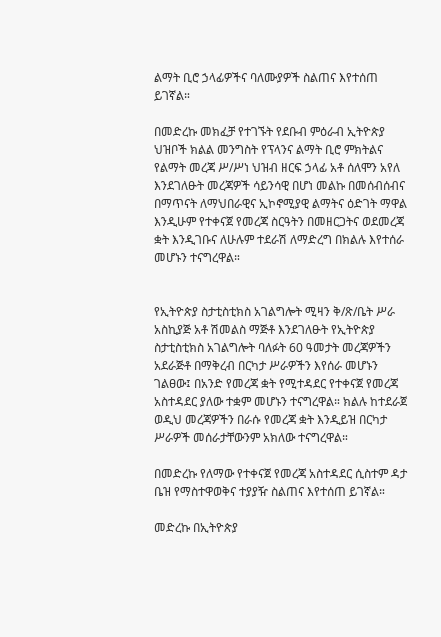ልማት ቢሮ ኃላፊዎችና ባለሙያዎች ስልጠና እየተሰጠ ይገኛል።

በመድረኩ መክፈቻ የተገኙት የደቡብ ምዕራብ ኢትዮጵያ ህዝቦች ክልል መንግስት የፕላንና ልማት ቢሮ ምክትልና የልማት መረጃ ሥ/ሥነ ህዝብ ዘርፍ ኃላፊ አቶ ሰለሞን አየለ እንደገለፁት መረጃዎች ሳይንሳዊ በሆነ መልኩ በመሰብሰብና በማጥናት ለማህበራዊና ኢኮኖሚያዊ ልማትና ዕድገት ማዋል እንዲሁም የተቀናጀ የመረጃ ስርዓትን በመዘርጋትና ወደመረጃ ቋት እንዲገቡና ለሁሉም ተደራሽ ለማድረግ በክልሉ እየተሰራ መሆኑን ተናግረዋል።


የኢትዮጵያ ስታቲስቲክስ አገልግሎት ሚዛን ቅ/ጽ/ቤት ሥራ አስኪያጅ አቶ ሽመልስ ማጅቶ እንደገለፁት የኢትዮጵያ ስታቲስቲክስ አገልግሎት ባለፉት 60 ዓመታት መረጃዎችን አደራጅቶ በማቅረብ በርካታ ሥራዎችን እየሰራ መሆኑን ገልፀው፤ በአንድ የመረጃ ቋት የሚተዳደር የተቀናጀ የመረጃ አስተዳደር ያለው ተቋም መሆኑን ተናግረዋል። ክልሉ ከተደራጀ ወዲህ መረጃዎችን በራሱ የመረጃ ቋት እንዲይዝ በርካታ ሥራዎች መሰራታቸውንም አክለው ተናግረዋል።

በመድረኩ የለማው የተቀናጀ የመረጃ አስተዳደር ሲስተም ዳታ ቤዝ የማስተዋወቅና ተያያዥ ስልጠና እየተሰጠ ይገኛል።

መድረኩ በኢትዮጵያ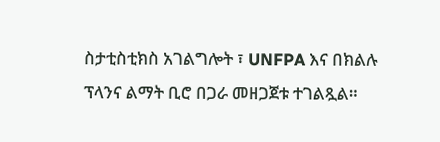ስታቲስቲክስ አገልግሎት ፣ UNFPA እና በክልሉ ፕላንና ልማት ቢሮ በጋራ መዘጋጀቱ ተገልጿል።